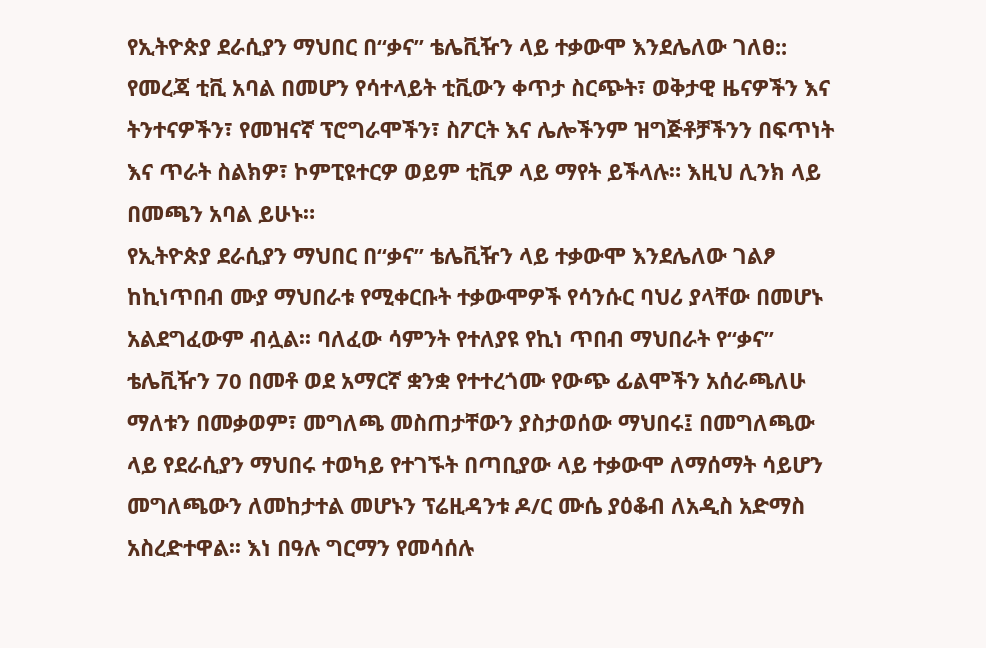የኢትዮጵያ ደራሲያን ማህበር በ“ቃና” ቴሌቪዥን ላይ ተቃውሞ እንደሌለው ገለፀ::
የመረጃ ቲቪ አባል በመሆን የሳተላይት ቲቪውን ቀጥታ ስርጭት፣ ወቅታዊ ዜናዎችን እና ትንተናዎችን፣ የመዝናኛ ፕሮግራሞችን፣ ስፖርት እና ሌሎችንም ዝግጅቶቻችንን በፍጥነት እና ጥራት ስልክዎ፣ ኮምፒዩተርዎ ወይም ቲቪዎ ላይ ማየት ይችላሉ። እዚህ ሊንክ ላይ በመጫን አባል ይሁኑ።
የኢትዮጵያ ደራሲያን ማህበር በ“ቃና” ቴሌቪዥን ላይ ተቃውሞ እንደሌለው ገልፆ ከኪነጥበብ ሙያ ማህበራቱ የሚቀርቡት ተቃውሞዎች የሳንሱር ባህሪ ያላቸው በመሆኑ አልደግፈውም ብሏል፡፡ ባለፈው ሳምንት የተለያዩ የኪነ ጥበብ ማህበራት የ“ቃና” ቴሌቪዥን 70 በመቶ ወደ አማርኛ ቋንቋ የተተረጎሙ የውጭ ፊልሞችን አሰራጫለሁ ማለቱን በመቃወም፣ መግለጫ መስጠታቸውን ያስታወሰው ማህበሩ፤ በመግለጫው ላይ የደራሲያን ማህበሩ ተወካይ የተገኙት በጣቢያው ላይ ተቃውሞ ለማሰማት ሳይሆን መግለጫውን ለመከታተል መሆኑን ፕሬዚዳንቱ ዶ/ር ሙሴ ያዕቆብ ለአዲስ አድማስ አስረድተዋል፡፡ እነ በዓሉ ግርማን የመሳሰሉ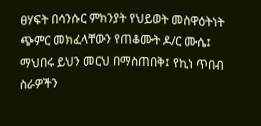ፀሃፍት በሳንሱር ምክንያት የህይወት መስዋዕትነት ጭምር መክፈላቸውን የጠቆሙት ዶ/ር ሙሴ፤ ማህበሩ ይህን መርህ በማስጠበቅ፤ የኪነ ጥበብ ስራዎችን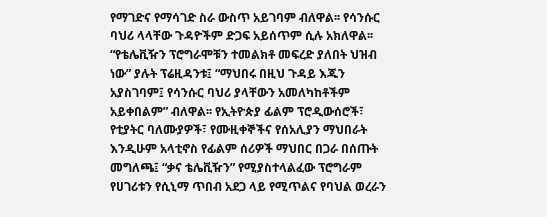የማገድና የማሳገድ ስራ ውስጥ አይገባም ብለዋል፡፡ የሳንሱር ባህሪ ላላቸው ጉዳዮችም ድጋፍ አይሰጥም ሲሉ አክለዋል፡፡ “የቴሌቪዥን ፕሮግራሞቹን ተመልክቶ መፍረድ ያለበት ህዝብ ነው” ያሉት ፕሬዚዳንቱ፤ “ማህበሩ በዚህ ጉዳይ እጁን አያስገባም፤ የሳንሱር ባህሪ ያላቸውን አመለካከቶችም አይቀበልም” ብለዋል፡፡ የኢትዮጵያ ፊልም ፕሮዲውሰሮች፣ የቲያትር ባለሙያዎች፣ የሙዚቀኞችና የሰአሊያን ማህበራት እንዲሁም አላቲኖስ የፊልም ሰሪዎች ማህበር በጋራ በሰጡት መግለጫ፤ “ቃና ቴሌቪዥን” የሚያስተላልፈው ፕሮግራም የሀገሪቱን የሲኒማ ጥበብ አደጋ ላይ የሚጥልና የባህል ወረራን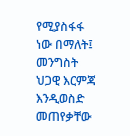የሚያስፋፋ ነው በማለት፤ መንግስት ህጋዊ እርምጃ እንዲወስድ መጠየቃቸው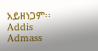አይዘነጋም፡፡ Addis Admass